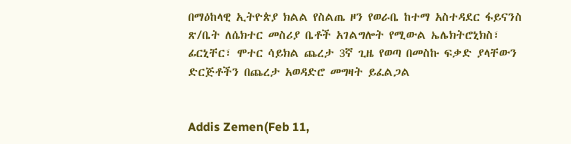በማዕከላዊ ኢትዮጵያ ክልል የስልጤ ዞን የወራቤ ከተማ አስተዳደር ፋይናንስ ጽ/ቤት ለሴክተር መስሪያ ቤቶች አገልግሎት የሚውል ኤሌክትሮኒክስ፣ ፊርኒቸር፣ ሞተር ሳይክል ጨረታ 3ኛ ጊዜ የወጣ በመስኩ ፍቃድ ያላቸውን ድርጅቶችን በጨረታ አወዳድሮ መግዛት ይፈልጋል


Addis Zemen(Feb 11,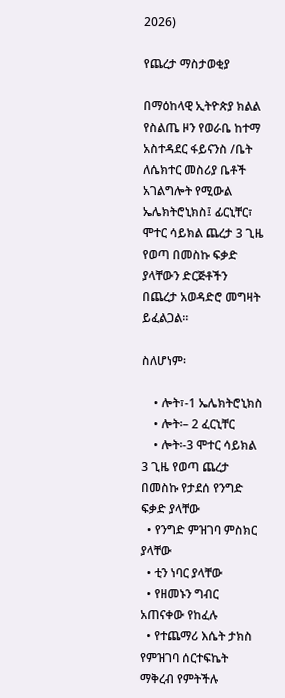2026)

የጨረታ ማስታወቂያ

በማዕከላዊ ኢትዮጵያ ክልል የስልጤ ዞን የወራቤ ከተማ አስተዳደር ፋይናንስ /ቤት ለሴክተር መስሪያ ቤቶች አገልግሎት የሚውል ኤሌክትሮኒክስ፤ ፊርኒቸር፣ ሞተር ሳይክል ጨረታ 3 ጊዜ የወጣ በመስኩ ፍቃድ ያላቸውን ድርጅቶችን በጨረታ አወዳድሮ መግዛት ይፈልጋል።

ስለሆነም፡

    • ሎት፣-1 ኤሌክትሮኒክስ
    • ሎት፡– 2 ፈርኒቸር
    • ሎት፡-3 ሞተር ሳይክል 3 ጊዜ የወጣ ጨረታ በመስኩ የታደሰ የንግድ ፍቃድ ያላቸው
  • የንግድ ምዝገባ ምስክር ያላቸው
  • ቲን ነባር ያላቸው
  • የዘመኑን ግብር አጠናቀው የከፈሉ
  • የተጨማሪ እሴት ታክስ የምዝገባ ሰርተፍኬት ማቅረብ የምትችሉ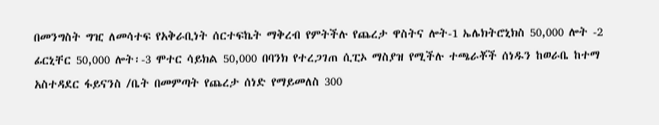በመንግስት ግዢ ለመሳተፍ የአቅራቢነት ሰርተፍኬት ማቅረብ የምትችሉ የጨረታ ዋስትና ሎት-1 ኤሌክትሮኒክስ 50,000 ሎት -2 ፊርኒቸር 50,000 ሎት፡-3 ሞተር ሳይክል 50,000 በባንክ የተረጋገጠ ሲፒኦ ማስያዝ የሚችሉ ተጫራቾች ሰነዱን ከወራቤ ከተማ አስተዳደር ፋይናንስ /ቤት በመምጣት የጨረታ ሰነድ የማይመለስ 300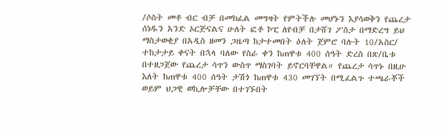/ሶስት መቶ ብር ብቻ በመክፈል መግዛት የምትችሉ መሆኑን እያሳወቅን የጨረታ ሰነዱን አንድ ኦርጅናልና ሁለት ፎቶ ኮፒ ለየብቻ በታሸገ ፖስታ በማድረግ ይህ ማስታወቂያ በአዲስ ዘመን ጋዜጣ ከታተመበት ዕለት ጀምሮ ባሉት 10/አስር/ ተከታታይ ቀናት በኋላ ባለው የስራ ቀን ከጠዋቱ 400 ሰዓት ድረስ በጽ/ቤቱ በተዘጋጀው የጨረታ ሳጥን ውስጥ ማስገባት ይኖርባቸዋል። የጨረታ ሳጥኑ በዚሁ እለት ከጠዋቱ 400 ሰዓት ታሽጎ ከጠዋቱ 430 መገኘት በሚፈልጉ ተጫራቾች ወይም ህጋዊ ወኪሎቻቸው በተገኙበት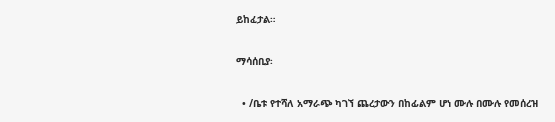ይከፈታል።

ማሳሰቢያ፡

  • /ቤቱ የተሻለ አማራጭ ካገኘ ጨረታውን በከፊልም ሆነ ሙሉ በሙሉ የመሰረዝ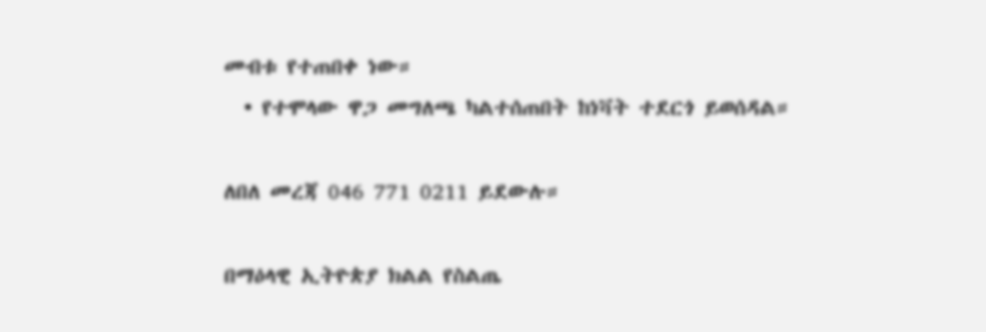መብቱ የተጠበቀ ነው።
  • የተሞላው ዋጋ መግለጫ ካልተሰጠበት ከነቫት ተደርጎ ይወሰዳል።

ለበለ መረጃ 046 771 0211 ይደውሉ።

በማዕላዊ ኢትዮጵያ ክልል የስልጤ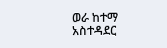ወራ ከተማ አስተዳደር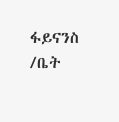ፋይናንስ /ቤት